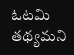ఓటమి తథ్యమని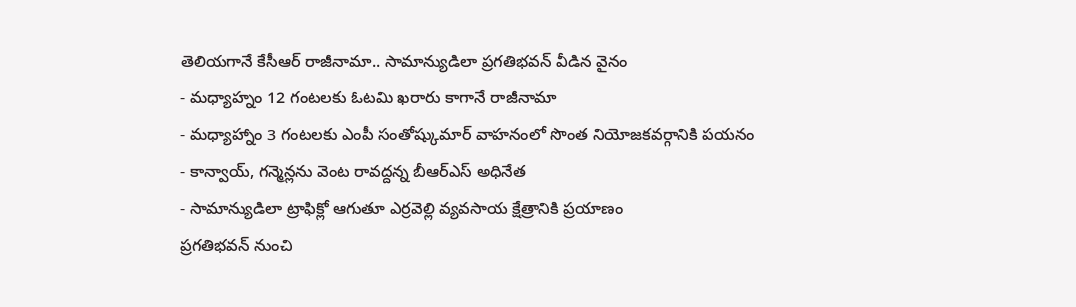తెలియగానే కేసీఆర్ రాజీనామా.. సామాన్యుడిలా ప్రగతిభవన్ వీడిన వైనం
- మధ్యాహ్నం 12 గంటలకు ఓటమి ఖరారు కాగానే రాజీనామా
- మధ్యాహ్నాం 3 గంటలకు ఎంపీ సంతోష్కుమార్ వాహనంలో సొంత నియోజకవర్గానికి పయనం
- కాన్వాయ్, గన్మెన్లను వెంట రావద్దన్న బీఆర్ఎస్ అధినేత
- సామాన్యుడిలా ట్రాఫిక్లో ఆగుతూ ఎర్రవెల్లి వ్యవసాయ క్షేత్రానికి ప్రయాణం
ప్రగతిభవన్ నుంచి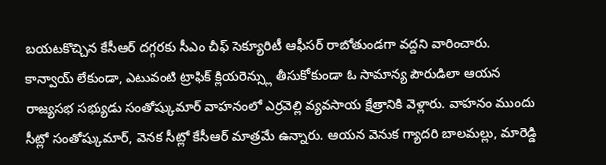బయటకొచ్చిన కేసీఆర్ దగ్గరకు సీఎం చీఫ్ సెక్యూరిటీ ఆఫీసర్ రాబోతుండగా వద్దని వారించారు. కాన్వాయ్ లేకుండా, ఎటువంటి ట్రాఫిక్ క్లియరెన్స్లు తీసుకోకుండా ఓ సామాన్య పౌరుడిలా ఆయన రాజ్యసభ సభ్యుడు సంతోష్కుమార్ వాహనంలో ఎర్రవెల్లి వ్యవసాయ క్షేత్రానికి వెళ్లారు. వాహనం ముందు సీట్లో సంతోష్కుమార్, వెనక సీట్లో కేసీఆర్ మాత్రమే ఉన్నారు. ఆయన వెనుక గ్యాదరి బాలమల్లు, మారెడ్డి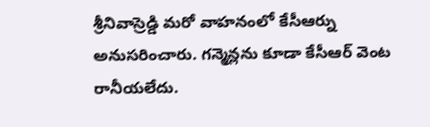శ్రీనివాస్రెడ్డి మరో వాహనంలో కేసీఆర్ను అనుసరించారు. గన్మెన్లను కూడా కేసీఆర్ వెంట రానీయలేదు.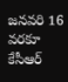జనవరి 16 వరకూ కేసీఆర్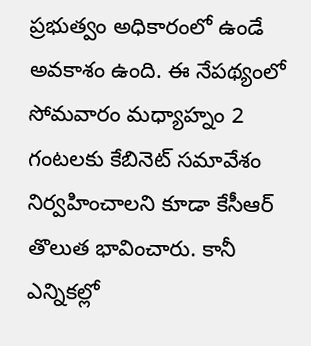ప్రభుత్వం అధికారంలో ఉండే అవకాశం ఉంది. ఈ నేపథ్యంలో సోమవారం మధ్యాహ్నం 2 గంటలకు కేబినెట్ సమావేశం నిర్వహించాలని కూడా కేసీఆర్ తొలుత భావించారు. కానీ ఎన్నికల్లో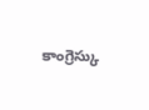కాంగ్రెస్కు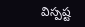విస్పష్ట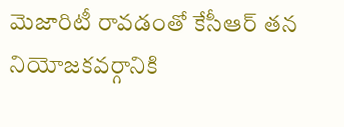మెజారిటీ రావడంతో కేసీఆర్ తన నియోజకవర్గానికి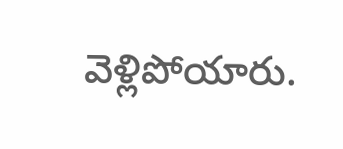వెళ్లిపోయారు.